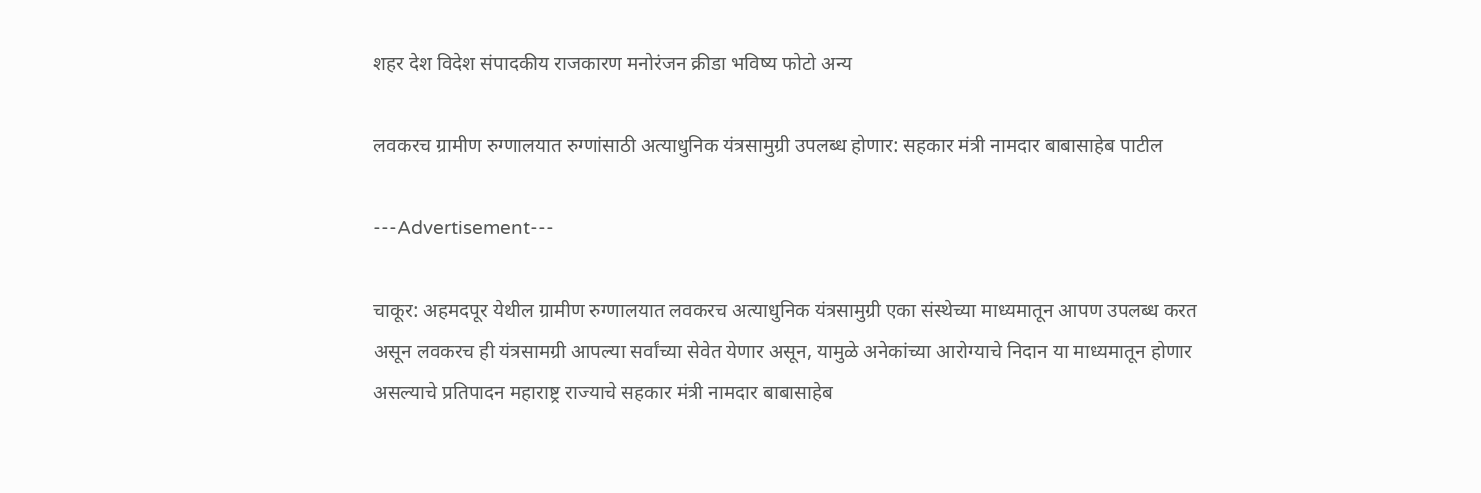शहर देश विदेश संपादकीय राजकारण मनोरंजन क्रीडा भविष्य फोटो अन्य

लवकरच ग्रामीण रुग्णालयात रुग्णांसाठी अत्याधुनिक यंत्रसामुग्री उपलब्ध होणार: सहकार मंत्री नामदार बाबासाहेब पाटील

---Advertisement---

चाकूर: अहमदपूर येथील ग्रामीण रुग्णालयात लवकरच अत्याधुनिक यंत्रसामुग्री एका संस्थेच्या माध्यमातून आपण उपलब्ध करत असून लवकरच ही यंत्रसामग्री आपल्या सर्वांच्या सेवेत येणार असून, यामुळे अनेकांच्या आरोग्याचे निदान या माध्यमातून होणार असल्याचे प्रतिपादन महाराष्ट्र राज्याचे सहकार मंत्री नामदार बाबासाहेब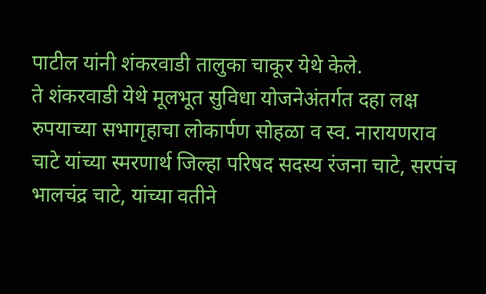पाटील यांनी शंकरवाडी तालुका चाकूर येथे केले.
ते शंकरवाडी येथे मूलभूत सुविधा योजनेअंतर्गत दहा लक्ष रुपयाच्या सभागृहाचा लोकार्पण सोहळा व स्व. नारायणराव चाटे यांच्या स्मरणार्थ जिल्हा परिषद सदस्य रंजना चाटे, सरपंच भालचंद्र चाटे, यांच्या वतीने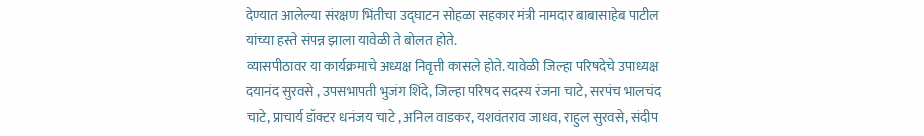देण्यात आलेल्या संरक्षण भिंतीचा उद्घाटन सोहळा सहकार मंत्री नामदार बाबासाहेब पाटील यांच्या हस्ते संपन्न झाला यावेळी ते बोलत होते.
व्यासपीठावर या कार्यक्रमाचे अध्यक्ष निवृत्ती कासले होते. यावेळी जिल्हा परिषदेचे उपाध्यक्ष दयानंद सुरवसे , उपसभापती भुजंग शिंदे, जिल्हा परिषद सदस्य रंजना चाटे, सरपंच भालचंद चाटे, प्राचार्य डॉक्टर धनंजय चाटे , अनिल वाडकर, यशवंतराव जाधव, राहुल सुरवसे, संदीप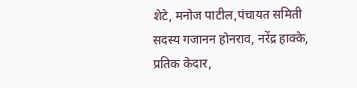शेटे, मनोज पाटील,पंचायत समिती सदस्य गजानन होनराव, नरेंद्र हाक्के, प्रतिक केदार,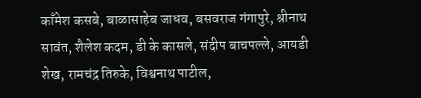काँमेश कसबे, बाळासाहेब जाधव, बसवराज गंगापुरे, श्रीनाथ सावंत, शैलेश कदम, डी के कासले, संदीप बाचपल्ले, आयडी शेख, रामचंद्र तिरुके, विश्वनाथ पाटील,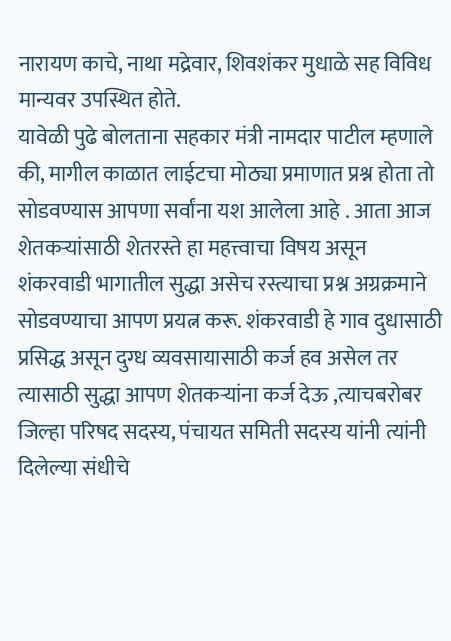नारायण काचे, नाथा मद्रेवार, शिवशंकर मुधाळे सह विविध मान्यवर उपस्थित होते.
यावेळी पुढे बोलताना सहकार मंत्री नामदार पाटील म्हणाले की, मागील काळात लाईटचा मोठ्या प्रमाणात प्रश्न होता तो सोडवण्यास आपणा सर्वांना यश आलेला आहे . आता आज शेतकऱ्यांसाठी शेतरस्ते हा महत्त्वाचा विषय असून शंकरवाडी भागातील सुद्धा असेच रस्त्याचा प्रश्न अग्रक्रमाने सोडवण्याचा आपण प्रयत्न करू. शंकरवाडी हे गाव दुधासाठी प्रसिद्ध असून दुग्ध व्यवसायासाठी कर्ज हव असेल तर त्यासाठी सुद्धा आपण शेतकऱ्यांना कर्ज देऊ ,त्याचबरोबर जिल्हा परिषद सदस्य, पंचायत समिती सदस्य यांनी त्यांनी दिलेल्या संधीचे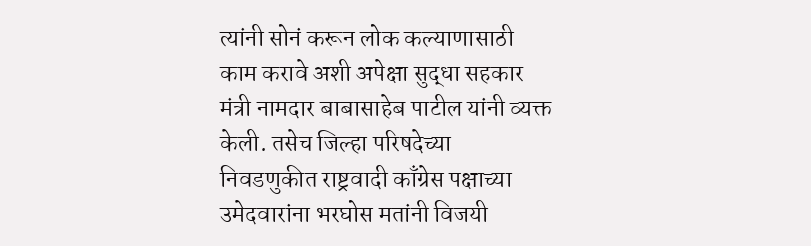त्यांनी सोनं करून लोक कल्याणासाठी काम करावे अशी अपेक्षा सुद्धा सहकार मंत्री नामदार बाबासाहेब पाटील यांनी व्यक्त केली. तसेच जिल्हा परिषदेच्या निवडणुकीत राष्ट्रवादी काँग्रेस पक्षाच्या उमेदवारांना भरघोस मतांनी विजयी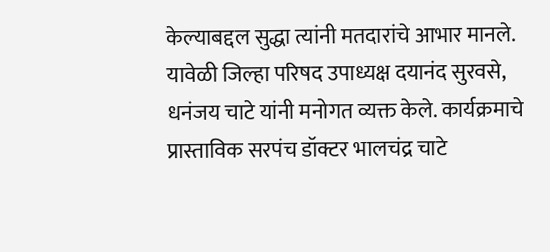केल्याबद्दल सुद्धा त्यांनी मतदारांचे आभार मानले.
यावेळी जिल्हा परिषद उपाध्यक्ष दयानंद सुरवसे, धनंजय चाटे यांनी मनोगत व्यक्त केले. कार्यक्रमाचे प्रास्ताविक सरपंच डॉक्टर भालचंद्र चाटे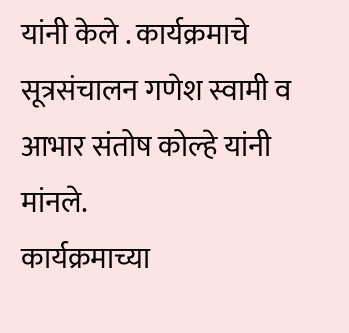यांनी केले . कार्यक्रमाचे सूत्रसंचालन गणेश स्वामी व आभार संतोष कोल्हे यांनी मांनले.
कार्यक्रमाच्या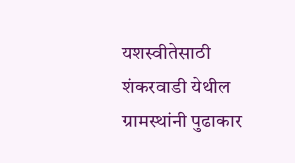यशस्वीतेसाठी शंकरवाडी येथील ग्रामस्थांनी पुढाकार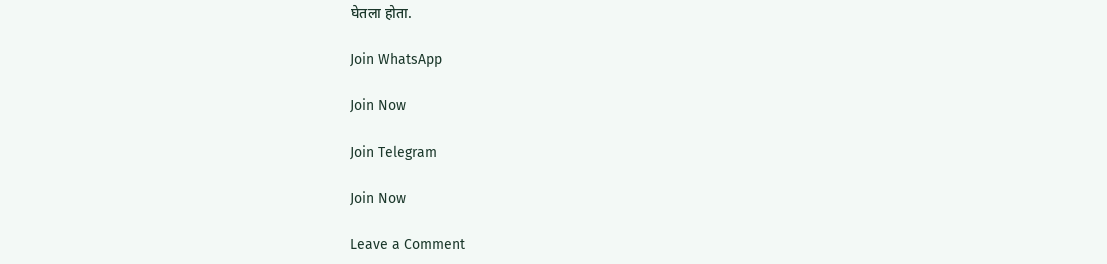घेतला होता.

Join WhatsApp

Join Now

Join Telegram

Join Now

Leave a Comment